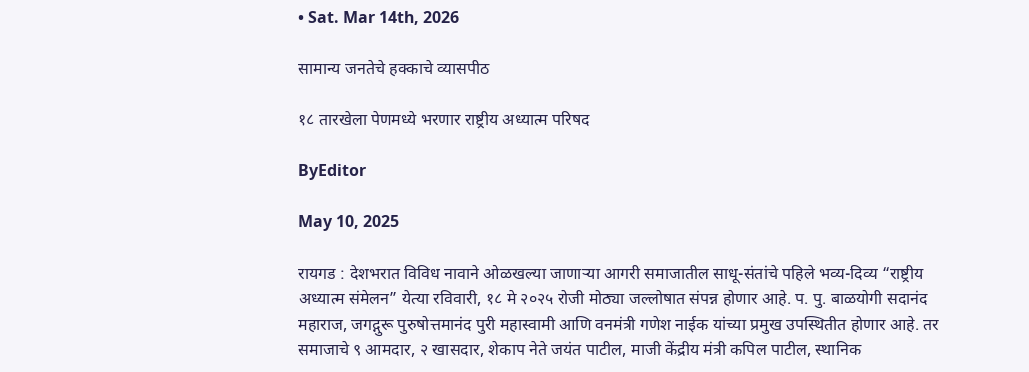• Sat. Mar 14th, 2026

सामान्य जनतेचे हक्काचे व्यासपीठ

१८ तारखेला पेणमध्ये भरणार राष्ट्रीय अध्यात्म परिषद

ByEditor

May 10, 2025

रायगड : देशभरात विविध नावाने ओळखल्या जाणाऱ्या आगरी समाजातील साधू-संतांचे पहिले भव्य-दिव्य “राष्ट्रीय अध्यात्म संमेलन” येत्या रविवारी, १८ मे २०२५ रोजी मोठ्या जल्लोषात संपन्न होणार आहे. प. पु. बाळयोगी सदानंद महाराज, जगद्गुरू पुरुषोत्तमानंद पुरी महास्वामी आणि वनमंत्री गणेश नाईक यांच्या प्रमुख उपस्थितीत होणार आहे. तर समाजाचे ९ आमदार, २ खासदार, शेकाप नेते जयंत पाटील, माजी केंद्रीय मंत्री कपिल पाटील, स्थानिक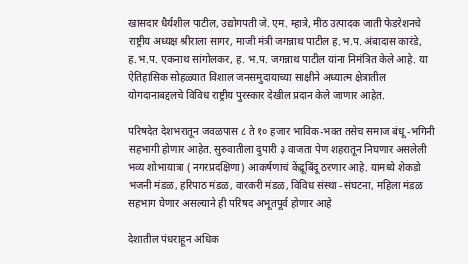खासदार धैर्यशील पाटील, उद्योगपती जे. एम. म्हात्रे, मीठ उत्पादक जाती फेडरेशनचे राष्ट्रीय अध्यक्ष श्रीराला सागर, माजी मंत्री जगन्नाथ पाटील ह.भ.प. अंबादास कारंडे, ह.भ.प. एकनाथ सांगोलकर, ह. भ.प. जगन्नाथ पाटील यांना निमंत्रित केले आहे. या ऐतिहासिक सोहळ्यात विशाल जनसमुदायाच्या साक्षीने अध्यात्म क्षेत्रातील योगदानाबद्दलचे विविध राष्ट्रीय पुरस्कार देखील प्रदान केले जाणार आहेत.

परिषदेत देशभरातून जवळपास ८ ते १० हजार भाविक-भक्त तसेच समाज बंधू -भगिनी सहभागी होणार आहेत. सुरुवातीला दुपारी ३ वाजता पेण शहरातून निघणार असलेली भव्य शोभायात्रा ( नगरप्रदक्षिणा) आकर्षणाचं केंद्रूबिंदू ठरणार आहे. यामध्ये शेकडो भजनी मंडळ, हरिपाठ मंडळ, वारकरी मंडळ, विविध संस्था -संघटना, महिला मंडळ सहभाग घेणार असल्याने ही परिषद अभूतपूर्व होणार आहे

देशातील पंधराहून अधिक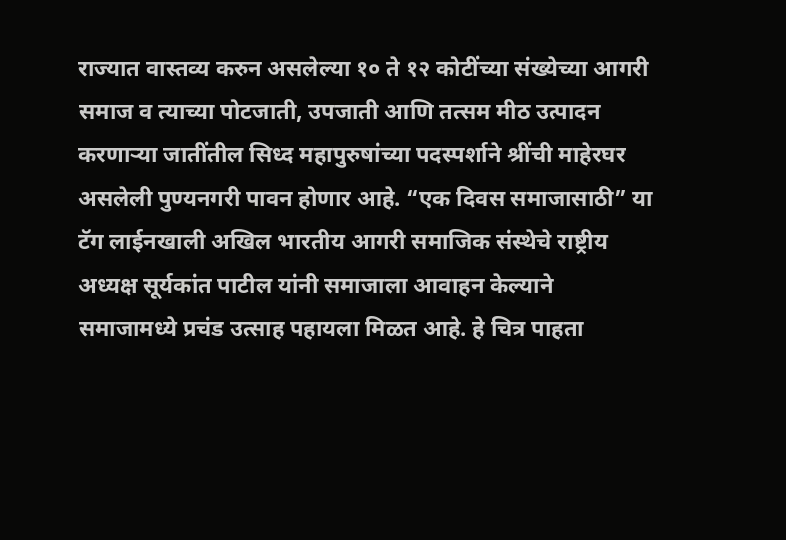राज्यात वास्तव्य करुन असलेल्या १० ते १२ कोटींच्या संख्येच्या आगरी समाज व त्याच्या पोटजाती, उपजाती आणि तत्सम मीठ उत्पादन करणाऱ्या जातींतील सिध्द महापुरुषांच्या पदस्पर्शाने श्रींची माहेरघर असलेली पुण्यनगरी पावन होणार आहे. “एक दिवस समाजासाठी” या टॅग लाईनखाली अखिल भारतीय आगरी समाजिक संस्थेचे राष्ट्रीय अध्यक्ष सूर्यकांत पाटील यांनी समाजाला आवाहन केल्याने समाजामध्ये प्रचंड उत्साह पहायला मिळत आहे. हे चित्र पाहता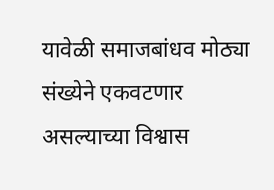यावेळी समाजबांधव मोठ्या संख्येने एकवटणार असल्याच्या विश्वास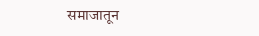समाजातून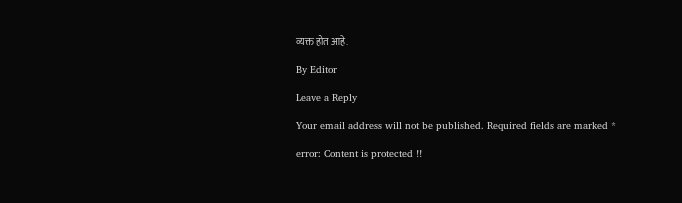व्यक्त होत आहे.

By Editor

Leave a Reply

Your email address will not be published. Required fields are marked *

error: Content is protected !!